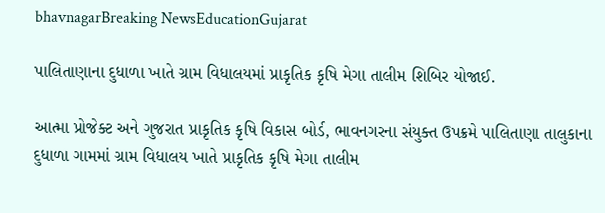bhavnagarBreaking NewsEducationGujarat

પાલિતાણાના દુધાળા ખાતે ગ્રામ વિધાલયમાં પ્રાકૃતિક કૃષિ મેગા તાલીમ શિબિર યોજાઈ.

આત્મા પ્રોજેક્ટ અને ગુજરાત પ્રાકૃતિક કૃષિ વિકાસ બોર્ડ, ભાવનગરના સંયુક્ત ઉપક્રમે પાલિતાણા તાલુકાના દુધાળા ગામમાં ગ્રામ વિધાલય ખાતે પ્રાકૃતિક કૃષિ મેગા તાલીમ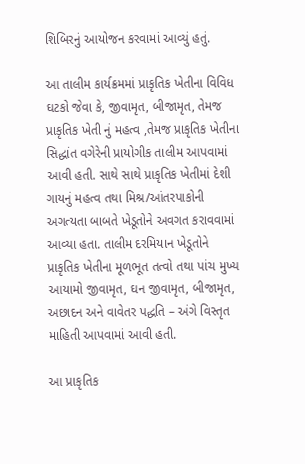શિબિરનું આયોજન કરવામાં આવ્યું હતું.

આ તાલીમ કાર્યક્રમમાં પ્રાકૃતિક ખેતીના વિવિધ ઘટકો જેવા કે, જીવામૃત, બીજામૃત, તેમજ પ્રાકૃતિક ખેતી નું મહત્વ ,તેમજ પ્રાકૃતિક ખેતીના સિદ્ધાંત વગેરેની પ્રાયોગીક તાલીમ આપવામાં આવી હતી. સાથે સાથે પ્રાકૃતિક ખેતીમાં દેશી ગાયનું મહત્વ તથા મિશ્ર/આંતરપાકોની અગત્યતા બાબતે ખેડૂતોને અવગત કરાવવામાં આવ્યા હતા. તાલીમ દરમિયાન ખેડૂતોને પ્રાકૃતિક ખેતીના મૂળભૂત તત્વો તથા પાંચ મુખ્ય આયામો જીવામૃત, ઘન જીવામૃત, બીજામૃત, અછાદન અને વાવેતર પદ્ધતિ – અંગે વિસ્તૃત માહિતી આપવામાં આવી હતી.

આ પ્રાકૃતિક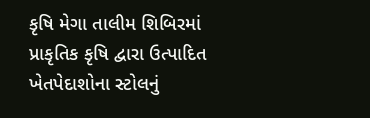કૃષિ મેગા તાલીમ શિબિરમાં પ્રાકૃતિક કૃષિ દ્વારા ઉત્પાદિત ખેતપેદાશોના સ્ટોલનું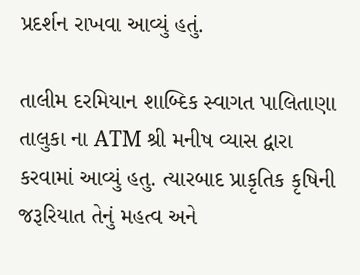પ્રદર્શન રાખવા આવ્યું હતું.

તાલીમ દરમિયાન શાબ્દિક સ્વાગત પાલિતાણા તાલુકા ના ATM શ્રી મનીષ વ્યાસ દ્વારા કરવામાં આવ્યું હતુ. ત્યારબાદ પ્રાકૃતિક કૃષિની જરૂરિયાત તેનું મહત્વ અને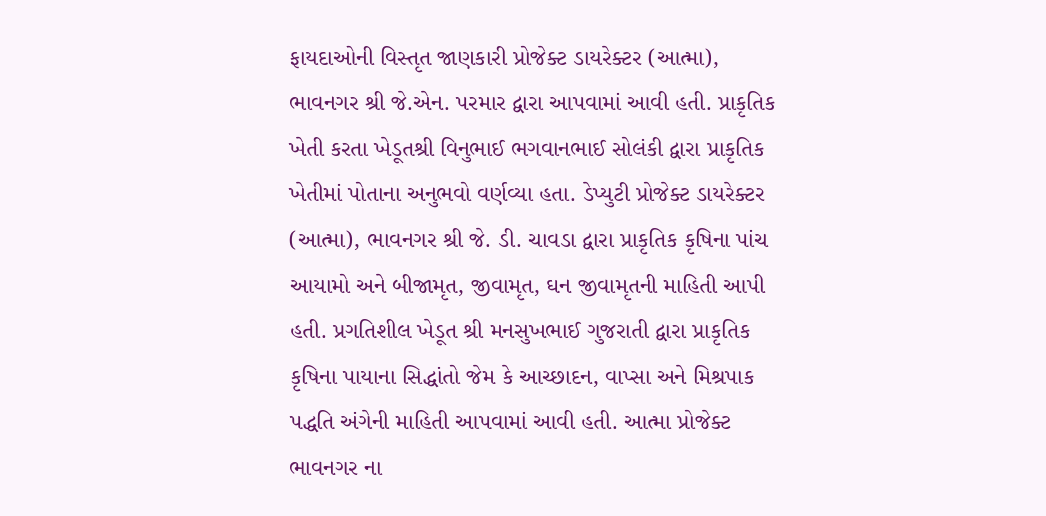ફાયદાઓની વિસ્તૃત જાણકારી પ્રોજેક્ટ ડાયરેક્ટર (આત્મા), ભાવનગર શ્રી જે.એન. પરમાર દ્વારા આપવામાં આવી હતી. પ્રાકૃતિક ખેતી કરતા ખેડૂતશ્રી વિનુભાઈ ભગવાનભાઈ સોલંકી દ્વારા પ્રાકૃતિક ખેતીમાં પોતાના અનુભવો વર્ણવ્યા હતા. ડેપ્યુટી પ્રોજેક્ટ ડાયરેક્ટર (આત્મા), ભાવનગર શ્રી જે. ડી. ચાવડા દ્વારા પ્રાકૃતિક કૃષિના પાંચ આયામો અને બીજામૃત, જીવામૃત, ઘન જીવામૃતની માહિતી આપી હતી. પ્રગતિશીલ ખેડૂત શ્રી મનસુખભાઈ ગુજરાતી દ્વારા પ્રાકૃતિક કૃષિના પાયાના સિદ્ધાંતો જેમ કે આચ્છાદન, વાપ્સા અને મિશ્રપાક પદ્ધતિ અંગેની માહિતી આપવામાં આવી હતી. આત્મા પ્રોજેક્ટ ભાવનગર ના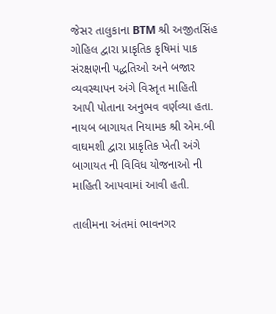જેસર તાલુકાના BTM શ્રી અજીતસિંહ ગોહિલ દ્વારા પ્રાકૃતિક કૃષિમાં પાક સંરક્ષણની પદ્ધતિઓ અને બજાર વ્યવસ્થાપન અંગે વિસ્તૃત માહિતી આપી પોતાના અનુભવ વર્ણવ્યા હતા. નાયબ બાગાયત નિયામક શ્રી એમ.બી વાઘમશી દ્વારા પ્રાકૃતિક ખેતી અંગે બાગાયત ની વિવિધ યોજનાઓ ની માહિતી આપવામાં આવી હતી.

તાલીમના અંતમાં ભાવનગર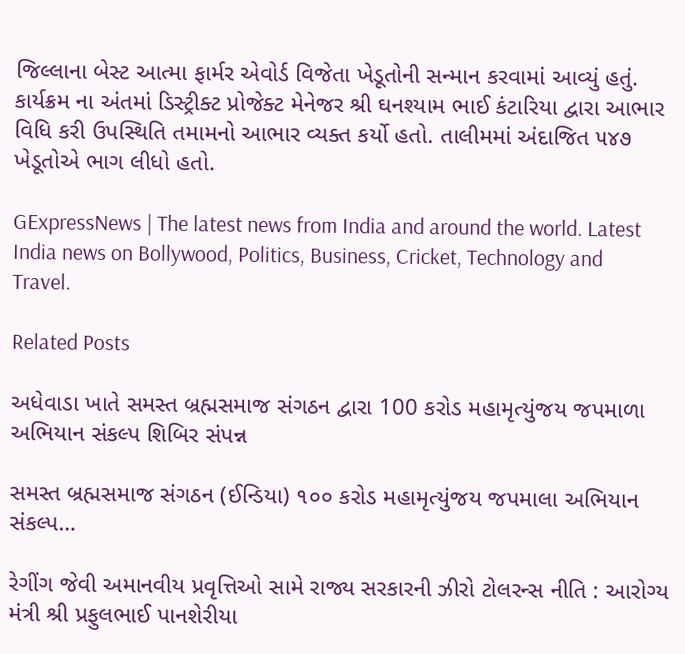જિલ્લાના બેસ્ટ આત્મા ફાર્મર એવોર્ડ વિજેતા ખેડૂતોની સન્માન કરવામાં આવ્યું હતું. કાર્યક્રમ ના અંતમાં ડિસ્ટ્રીક્ટ પ્રોજેક્ટ મેનેજર શ્રી ઘનશ્યામ ભાઈ કંટારિયા દ્વારા આભાર વિધિ કરી ઉપસ્થિતિ તમામનો આભાર વ્યક્ત કર્યો હતો. તાલીમમાં અંદાજિત ૫૪૭ ખેડૂતોએ ભાગ લીધો હતો.

GExpressNews | The latest news from India and around the world. Latest India news on Bollywood, Politics, Business, Cricket, Technology and Travel.

Related Posts

અધેવાડા ખાતે સમસ્ત બ્રહ્મસમાજ સંગઠન દ્વારા 100 કરોડ મહામૃત્યુંજય જપમાળા અભિયાન સંકલ્પ શિબિર સંપન્ન

સમસ્ત બ્રહ્મસમાજ સંગઠન (ઈન્ડિયા) ૧૦૦ કરોડ મહામૃત્યુંજય જપમાલા અભિયાન સંકલ્પ…

રેગીંગ જેવી અમાનવીય પ્રવૃત્તિઓ સામે રાજ્ય સરકારની ઝીરો ટોલરન્સ નીતિ : આરોગ્ય મંત્રી શ્રી પ્રફુલભાઈ પાનશેરીયા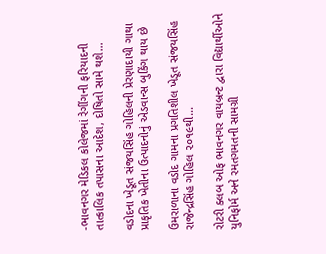-ભાવનગર મેડિકલ કોલેજમાં રેગીંગની ફરિયાદની તાત્કાલિક તપાસના આદેશ, દોષિતો સામે થશે…

વડોદના ખેડૂત સંજયસિંહ ગોહિલની પ્રેરણાદાયી ગાથા પ્રાકૃતિક ખેતીના ઉત્પાદનોનું એડવાન્સ બુકિંગ થાય છે

ઉમરાળાના વડોદ ગામના પ્રગતિશીલ ખેડૂત સંજયસિંહ રાજેન્દ્રસિંહ ગોહિલ ૨૦૧૯થી…

રોટરી ક્લબ ઓફ ભાવનગર વાયબ્રન્ટ દ્વારા વિદ્યાર્થીઓને યુનિફોર્મ અને રમતગમતની સામગ્રી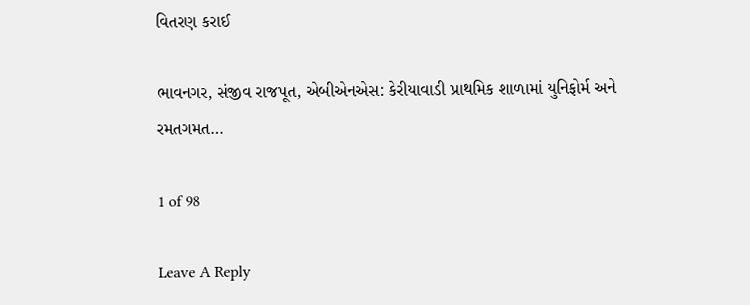વિતરણ કરાઈ

ભાવનગર, સંજીવ રાજપૂત, એબીએનએસ: કેરીયાવાડી પ્રાથમિક શાળામાં યુનિફોર્મ અને રમતગમત…

1 of 98

Leave A Reply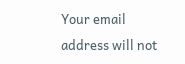Your email address will not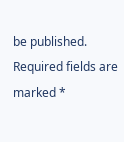be published. Required fields are marked *